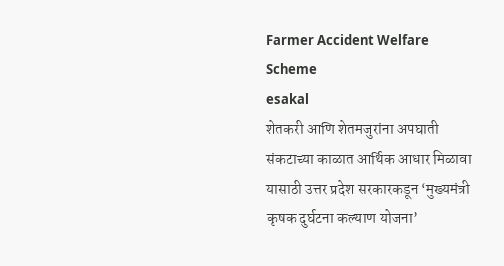Farmer Accident Welfare Scheme
esakal
शेतकरी आणि शेतमजुरांना अपघाती संकटाच्या काळात आर्थिक आधार मिळावा यासाठी उत्तर प्रदेश सरकारकडून ‘मुख्यमंत्री कृषक दुर्घटना कल्याण योजना’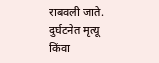राबवली जाते. दुर्घटनेत मृत्यू किंवा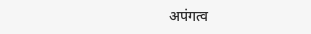अपंगत्व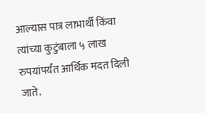आल्यास पात्र लाभार्थी किंवा त्यांच्या कुटुंबाला ५ लाख रुपयांपर्यंत आर्थिक मदत दिली जाते.